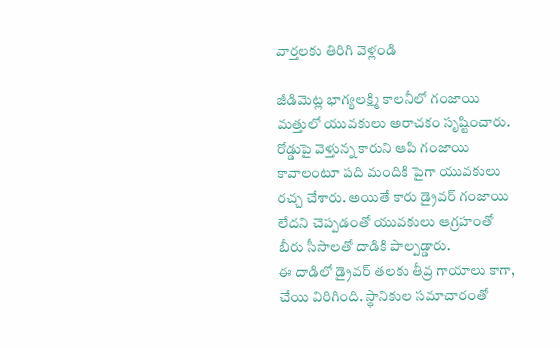వార్తలకు తిరిగి వెళ్లండి

జీడిమెట్ల భాగ్యలక్ష్మి కాలనీలో గంజాయి మత్తులో యువకులు అరాచకం సృష్టించారు. రోడ్డుపై వెళ్తున్న కారుని ఆపి గంజాయి కావాలంటూ పది మందికి పైగా యువకులు రచ్చ చేశారు. అయితే కారు డ్రైవర్ గంజాయి లేదని చెప్పడంతో యువకులు ఆగ్రహంతో బీరు సీసాలతో దాడికి పాల్పడ్డారు.
ఈ దాడిలో డ్రైవర్ తలకు తీవ్ర గాయాలు కాగా, చేయి విరిగింది. స్థానికుల సమాచారంతో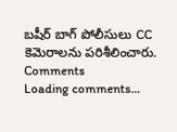బషీర్ బాగ్ పోలీసులు CC కెమెరాలను పరిశీలించారు.
Comments
Loading comments...